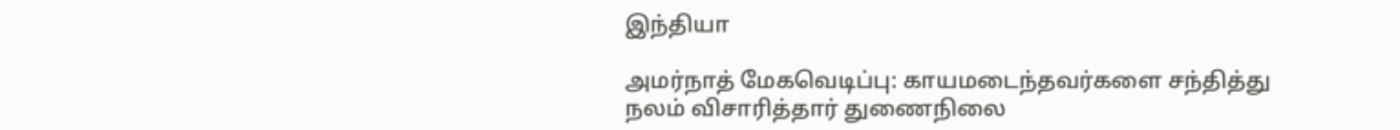இந்தியா

அமர்நாத் மேகவெடிப்பு: காயமடைந்தவர்களை சந்தித்து நலம் விசாரித்தார் துணைநிலை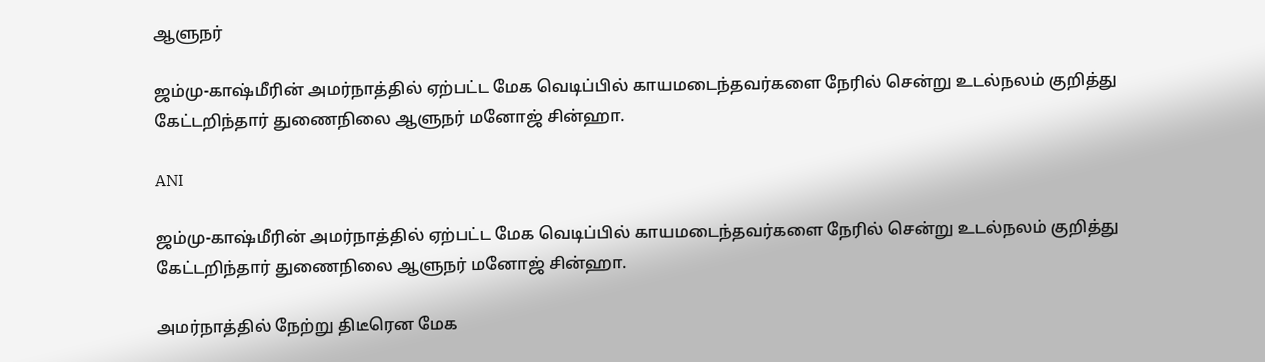ஆளுநர்

ஜம்மு-காஷ்மீரின் அமர்நாத்தில் ஏற்பட்ட மேக வெடிப்பில் காயமடைந்தவர்களை நேரில் சென்று உடல்நலம் குறித்து கேட்டறிந்தார் துணைநிலை ஆளுநர் மனோஜ் சின்ஹா.

ANI

ஜம்மு-காஷ்மீரின் அமர்நாத்தில் ஏற்பட்ட மேக வெடிப்பில் காயமடைந்தவர்களை நேரில் சென்று உடல்நலம் குறித்து கேட்டறிந்தார் துணைநிலை ஆளுநர் மனோஜ் சின்ஹா.

அமர்நாத்தில் நேற்று திடீரென மேக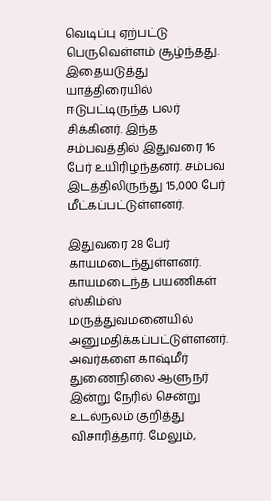வெடிப்பு ஏற்பட்டு பெருவெள்ளம் சூழ்ந்தது. இதையடுத்து யாத்திரையில் ஈடுபட்டிருந்த பலர் சிக்கினர். இந்த சம்பவத்தில் இதுவரை 16 பேர் உயிரிழந்தனர். சம்பவ இடத்திலிருந்து 15,000 பேர் மீட்கப்பட்டுள்ளனர்.

இதுவரை 28 பேர் காயமடைந்துள்ளனர். காயமடைந்த பயணிகள் ஸ்கிம்ஸ் மருத்துவமனையில் அனுமதிக்கப்பட்டுள்ளனர். அவர்களை காஷ்மீர் துணைநிலை ஆளுநர் இன்று நேரில் சென்று உடல்நலம் குறித்து விசாரித்தார். மேலும்,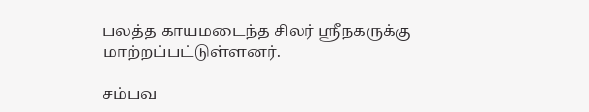பலத்த காயமடைந்த சிலர் ஸ்ரீநகருக்கு மாற்றப்பட்டுள்ளனர்.

சம்பவ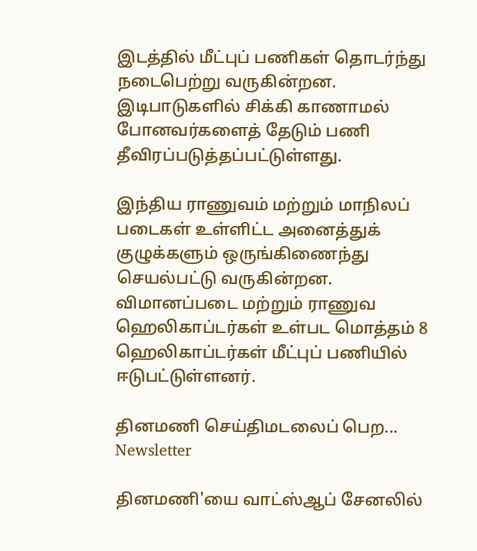இடத்தில் மீட்புப் பணிகள் தொடர்ந்து நடைபெற்று வருகின்றன. இடிபாடுகளில் சிக்கி காணாமல் போனவர்களைத் தேடும் பணி  தீவிரப்படுத்தப்பட்டுள்ளது.

இந்திய ராணுவம் மற்றும் மாநிலப் படைகள் உள்ளிட்ட அனைத்துக் குழுக்களும் ஒருங்கிணைந்து செயல்பட்டு வருகின்றன. விமானப்படை மற்றும் ராணுவ ஹெலிகாப்டர்கள் உள்பட மொத்தம் 8 ஹெலிகாப்டர்கள் மீட்புப் பணியில் ஈடுபட்டுள்ளனர்.

தினமணி செய்திமடலைப் பெற... Newsletter

தினமணி'யை வாட்ஸ்ஆப் சேனலில்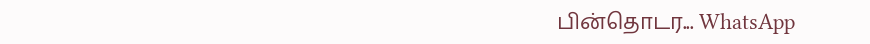பின்தொடர... WhatsApp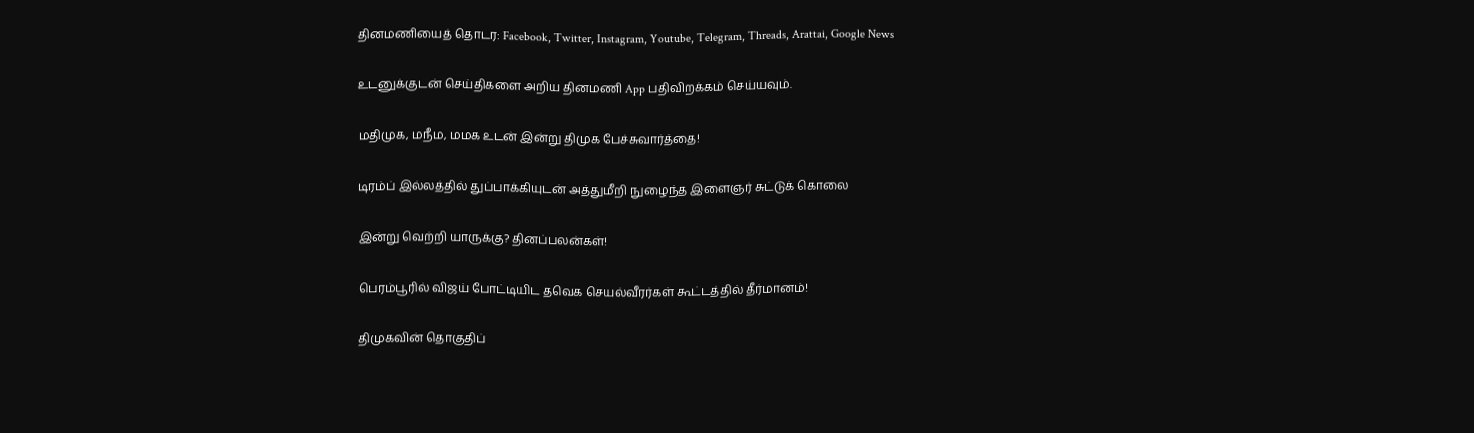தினமணியைத் தொடர: Facebook, Twitter, Instagram, Youtube, Telegram, Threads, Arattai, Google News

உடனுக்குடன் செய்திகளை அறிய தினமணி App பதிவிறக்கம் செய்யவும்.

மதிமுக, மநீம, மமக உடன் இன்று திமுக பேச்சுவார்த்தை!

டிரம்ப் இல்லத்தில் துப்பாக்கியுடன் அத்துமீறி நுழைந்த இளைஞர் சுட்டுக் கொலை

இன்று வெற்றி யாருக்கு? தினப்பலன்கள்!

பெரம்பூரில் விஜய் போட்டியிட தவெக செயல்வீரர்கள் கூட்டத்தில் தீர்மானம்!

திமுகவின் தொகுதிப்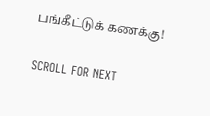பங்கீட்டுக் கணக்கு!

SCROLL FOR NEXT